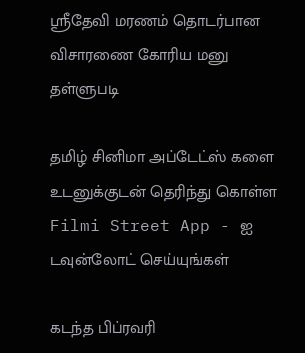ஸ்ரீதேவி மரணம் தொடர்பான விசாரணை கோரிய மனு தள்ளுபடி

தமிழ் சினிமா அப்டேட்ஸ் களை உடனுக்குடன் தெரிந்து கொள்ள Filmi Street App - ஐ டவுன்லோட் செய்யுங்கள்

கடந்த பிப்ரவரி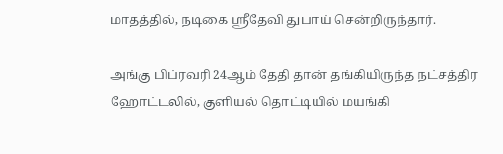மாதத்தில், நடிகை ஸ்ரீதேவி துபாய் சென்றிருந்தார்.

அங்கு பிப்ரவரி 24ஆம் தேதி தான் தங்கியிருந்த நட்சத்திர ஹோட்டலில், குளியல் தொட்டியில் மயங்கி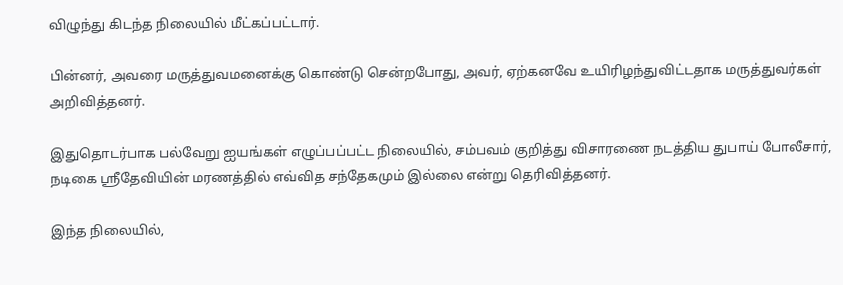விழுந்து கிடந்த நிலையில் மீட்கப்பட்டார்.

பின்னர், அவரை மருத்துவமனைக்கு கொண்டு சென்றபோது, அவர், ஏற்கனவே உயிரிழந்துவிட்டதாக மருத்துவர்கள் அறிவித்தனர்.

இதுதொடர்பாக பல்வேறு ஐயங்கள் எழுப்பப்பட்ட நிலையில், சம்பவம் குறித்து விசாரணை நடத்திய துபாய் போலீசார், நடிகை ஸ்ரீதேவியின் மரணத்தில் எவ்வித சந்தேகமும் இல்லை என்று தெரிவித்தனர்.

இந்த நிலையில்,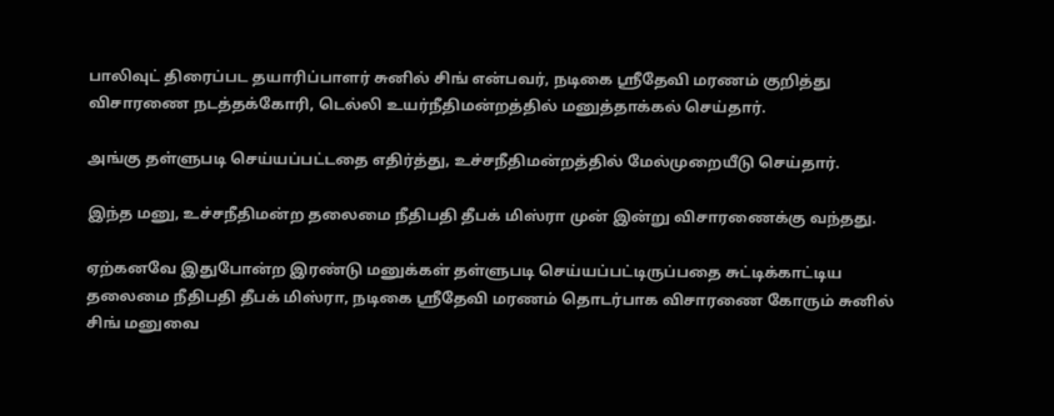பாலிவுட் திரைப்பட தயாரிப்பாளர் சுனில் சிங் என்பவர், நடிகை ஸ்ரீதேவி மரணம் குறித்து விசாரணை நடத்தக்கோரி, டெல்லி உயர்நீதிமன்றத்தில் மனுத்தாக்கல் செய்தார்.

அங்கு தள்ளுபடி செய்யப்பட்டதை எதிர்த்து, உச்சநீதிமன்றத்தில் மேல்முறையீடு செய்தார்.

இந்த மனு, உச்சநீதிமன்ற தலைமை நீதிபதி தீபக் மிஸ்ரா முன் இன்று விசாரணைக்கு வந்தது.

ஏற்கனவே இதுபோன்ற இரண்டு மனுக்கள் தள்ளுபடி செய்யப்பட்டிருப்பதை சுட்டிக்காட்டிய தலைமை நீதிபதி தீபக் மிஸ்ரா, நடிகை ஸ்ரீதேவி மரணம் தொடர்பாக விசாரணை கோரும் சுனில் சிங் மனுவை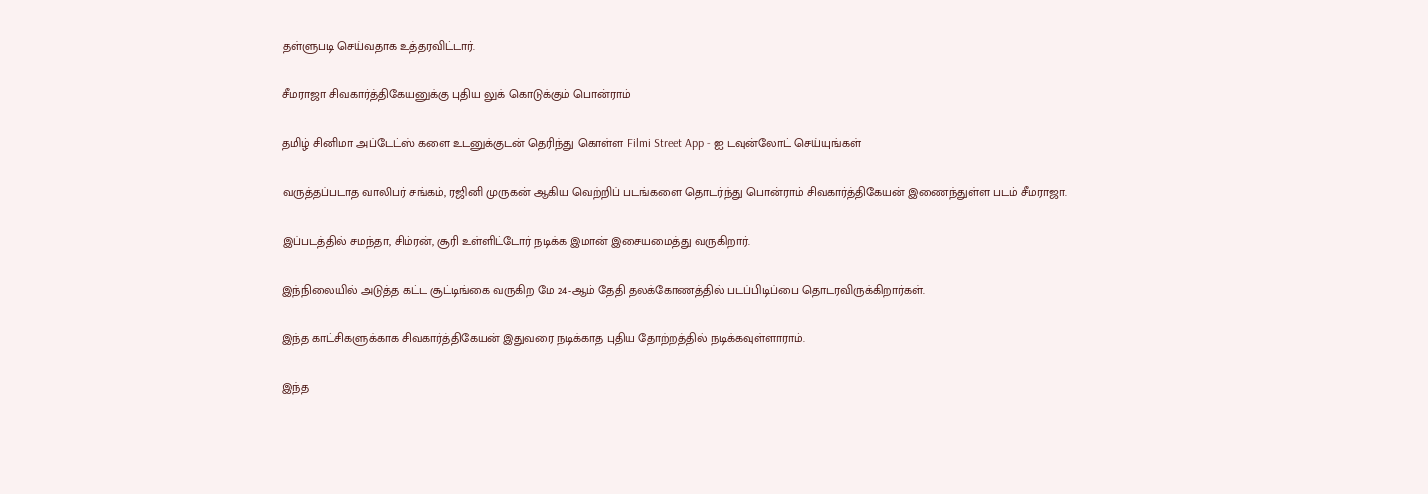தள்ளுபடி செய்வதாக உத்தரவிட்டார்.

சீமராஜா சிவகார்த்திகேயனுக்கு புதிய லுக் கொடுக்கும் பொன்ராம்

தமிழ் சினிமா அப்டேட்ஸ் களை உடனுக்குடன் தெரிந்து கொள்ள Filmi Street App - ஐ டவுன்லோட் செய்யுங்கள்

வருத்தப்படாத வாலிபர் சங்கம், ரஜினி முருகன் ஆகிய வெற்றிப் படங்களை தொடர்ந்து பொன்ராம் சிவகார்த்திகேயன் இணைந்துள்ள படம் சீமராஜா.

இப்படத்தில் சமந்தா, சிம்ரன், சூரி உள்ளிட்டோர் நடிக்க இமான் இசையமைத்து வருகிறார்.

இந்நிலையில் அடுத்த கட்ட சூட்டிங்கை வருகிற மே 24-ஆம் தேதி தலக்கோணத்தில் படப்பிடிப்பை தொடரவிருக்கிறார்கள்.

இந்த காட்சிகளுக்காக சிவகார்த்திகேயன் இதுவரை நடிக்காத புதிய தோற்றத்தில் நடிக்கவுள்ளாராம்.

இந்த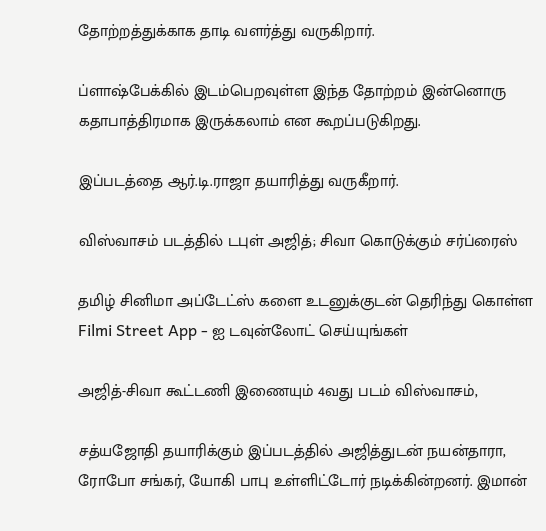தோற்றத்துக்காக தாடி வளர்த்து வருகிறார்.

ப்ளாஷ்பேக்கில் இடம்பெறவுள்ள இந்த தோற்றம் இன்னொரு கதாபாத்திரமாக இருக்கலாம் என கூறப்படுகிறது.

இப்படத்தை ஆர்.டி.ராஜா தயாரித்து வருகீறார்.

விஸ்வாசம் படத்தில் டபுள் அஜித்; சிவா கொடுக்கும் சர்ப்ரைஸ்

தமிழ் சினிமா அப்டேட்ஸ் களை உடனுக்குடன் தெரிந்து கொள்ள Filmi Street App - ஐ டவுன்லோட் செய்யுங்கள்

அஜித்-சிவா கூட்டணி இணையும் 4வது படம் விஸ்வாசம்,

சத்யஜோதி தயாரிக்கும் இப்படத்தில் அஜித்துடன் நயன்தாரா, ரோபோ சங்கர், யோகி பாபு உள்ளிட்டோர் நடிக்கின்றனர். இமான்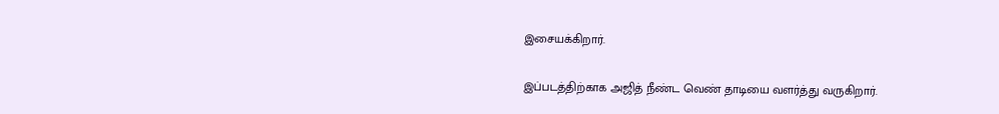இசையக்கிறார்.

இப்படத்திற்காக அஜித் நீண்ட வெண் தாடியை வளர்த்து வருகிறார்.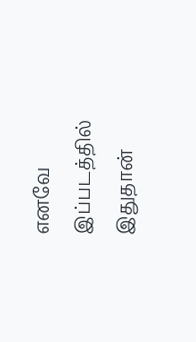எனவே இப்படத்தில் இதுதான்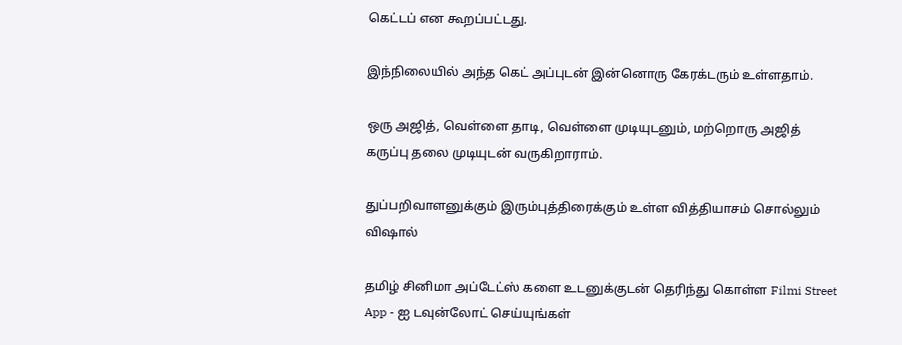கெட்டப் என கூறப்பட்டது.

இந்நிலையில் அந்த கெட் அப்புடன் இன்னொரு கேரக்டரும் உள்ளதாம்.

ஒரு அஜித், வெள்ளை தாடி, வெள்ளை முடியுடனும், மற்றொரு அஜித் கருப்பு தலை முடியுடன் வருகிறாராம்.

துப்பறிவாளனுக்கும் இரும்புத்திரைக்கும் உள்ள வித்தியாசம் சொல்லும் விஷால்

தமிழ் சினிமா அப்டேட்ஸ் களை உடனுக்குடன் தெரிந்து கொள்ள Filmi Street App - ஐ டவுன்லோட் செய்யுங்கள்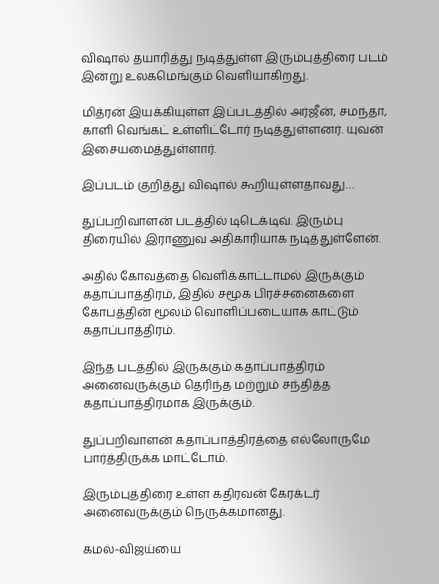விஷால் தயாரித்து நடித்துள்ள இரும்புத்திரை படம் இன்று உலகமெங்கும் வெளியாகிறது.

மித்ரன் இயக்கியுள்ள இப்படத்தில் அர்ஜீன், சமந்தா, காளி வெங்கட் உள்ளிட்டோர் நடித்துள்ளனர். யுவன் இசையமைத்துள்ளார்.

இப்படம் குறித்து விஷால் கூறியுள்ளதாவது…

துப்பறிவாளன் படத்தில் டிடெக்டிவ். இரும்பு திரையில் இராணுவ அதிகாரியாக நடித்துள்ளேன்.

அதில் கோவத்தை வெளிக்காட்டாமல் இருக்கும் கதாப்பாத்திரம், இதில் சமூக பிரச்சனைகளை கோபத்தின் மூலம் வொளிப்படையாக காட்டும் கதாப்பாத்திரம்.

இந்த படத்தில் இருக்கும் கதாப்பாத்திரம் அனைவருக்கும் தெரிந்த மற்றும் சந்தித்த கதாப்பாத்திரமாக இருக்கும்.

துப்பறிவாளன் கதாப்பாத்திரத்தை எல்லோருமே பார்த்திருக்க மாட்டோம்.

இரும்புத்திரை உள்ள கதிரவன் கேரக்டர் அனைவருக்கும் நெருக்கமானது.

கமல்-விஜய்யை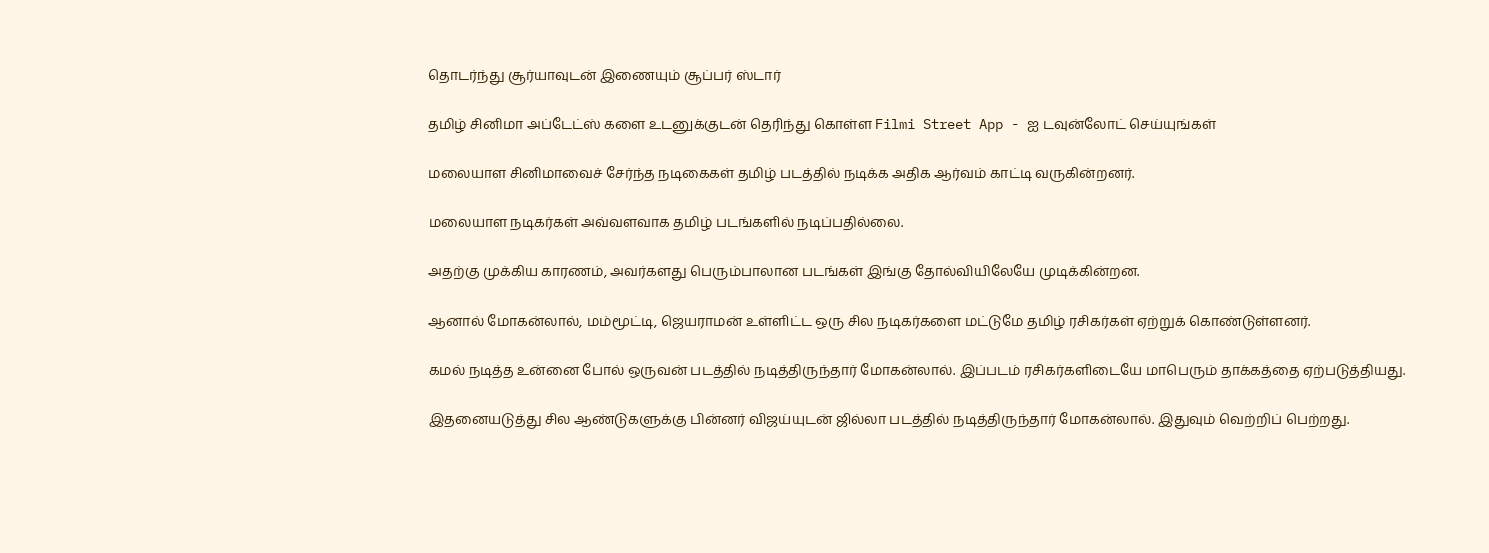தொடர்ந்து சூர்யாவுடன் இணையும் சூப்பர் ஸ்டார்

தமிழ் சினிமா அப்டேட்ஸ் களை உடனுக்குடன் தெரிந்து கொள்ள Filmi Street App - ஐ டவுன்லோட் செய்யுங்கள்

மலையாள சினிமாவைச் சேர்ந்த நடிகைகள் தமிழ் படத்தில் நடிக்க அதிக ஆர்வம் காட்டி வருகின்றனர்.

மலையாள நடிகர்கள் அவ்வளவாக தமிழ் படங்களில் நடிப்பதில்லை.

அதற்கு முக்கிய காரணம், அவர்களது பெரும்பாலான படங்கள் இங்கு தோல்வியிலேயே முடிக்கின்றன.

ஆனால் மோகன்லால், மம்மூட்டி, ஜெயராமன் உள்ளிட்ட ஒரு சில நடிகர்களை மட்டுமே தமிழ் ரசிகர்கள் ஏற்றுக் கொண்டுள்ளனர்.

கமல் நடித்த உன்னை போல் ஒருவன் படத்தில் நடித்திருந்தார் மோகன்லால். இப்படம் ரசிகர்களிடையே மாபெரும் தாக்கத்தை ஏற்படுத்தியது.

இதனையடுத்து சில ஆண்டுகளுக்கு பின்னர் விஜய்யுடன் ஜில்லா படத்தில் நடித்திருந்தார் மோகன்லால். இதுவும் வெற்றிப் பெற்றது.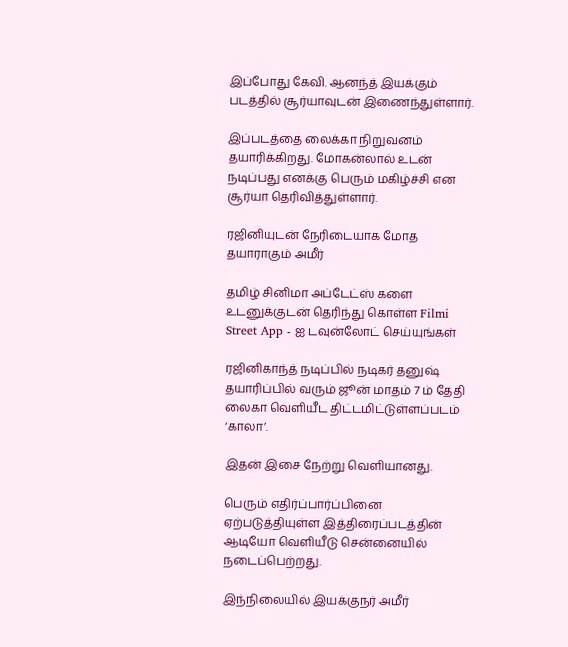இப்போது கேவி. ஆனந்த் இயக்கும் படத்தில் சூர்யாவுடன் இணைந்துள்ளார்.

இப்படத்தை லைக்கா நிறுவனம் தயாரிக்கிறது. மோகன்லால் உடன் நடிப்பது எனக்கு பெரும் மகிழ்ச்சி என சூர்யா தெரிவித்துள்ளார்.

ரஜினியுடன் நேரிடையாக மோத தயாராகும் அமீர்

தமிழ் சினிமா அப்டேட்ஸ் களை உடனுக்குடன் தெரிந்து கொள்ள Filmi Street App - ஐ டவுன்லோட் செய்யுங்கள்

ரஜினிகாந்த் நடிப்பில் நடிகர் தனுஷ் தயாரிப்பில் வரும் ஜூன் மாதம் 7 ம் தேதி லைகா வெளியீட திட்டமிட்டுள்ளப்படம் ‘காலா’.

இதன் இசை நேற்று வெளியானது.

பெரும் எதிர்ப்பார்ப்பினை ஏற்படுத்தியுள்ள இத்திரைப்படத்தின் ஆடியோ வெளியீடு சென்னையில் நடைப்பெற்றது.

இந்நிலையில் இயக்குநர் அமீர்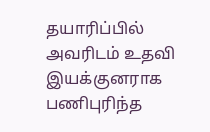தயாரிப்பில் அவரிடம் உதவி இயக்குனராக பணிபுரிந்த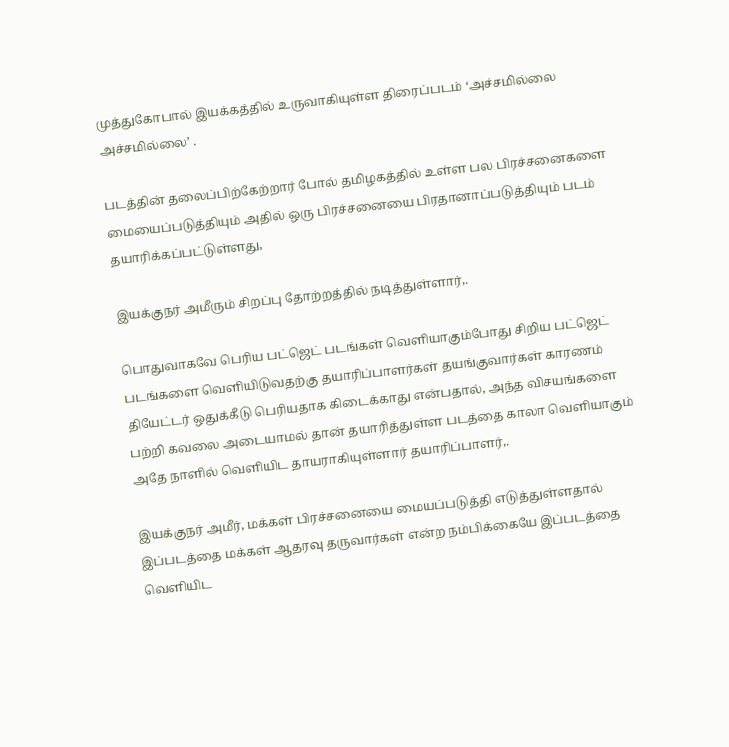முத்துகோபால் இயக்கத்தில் உருவாகியுள்ள திரைப்படம் ‘அச்சமில்லை அச்சமில்லை’ .

படத்தின் தலைப்பிற்கேற்றார் போல் தமிழகத்தில் உள்ள பல பிரச்சனைகளை மையைப்படுத்தியும் அதில் ஒரு பிரச்சனையை பிரதானாப்படுத்தியும் படம் தயாரிக்கப்பட்டுள்ளது,

இயக்குநர் அமீரும் சிறப்பு தோற்றத்தில் நடித்துள்ளார்,.

பொதுவாகவே பெரிய பட்ஜெட் படங்கள் வெளியாகும்போது சிறிய பட்ஜெட் படங்களை வெளியிடுவதற்கு தயாரிப்பாளர்கள் தயங்குவார்கள் காரணம் தியேட்டர் ஒதுக்கீடு பெரியதாக கிடைக்காது என்பதால், அந்த விசயங்களை பற்றி கவலை அடையாமல் தான் தயாரித்துள்ள படத்தை காலா வெளியாகும் அதே நாளில் வெளியிட தாயராகியுள்ளார் தயாரிப்பாளர்,.

இயக்குநர் அமீர், மக்கள் பிரச்சனையை மையப்படுத்தி எடுத்துள்ளதால் இப்படத்தை மக்கள் ஆதரவு தருவார்கள் என்ற நம்பிக்கையே இப்படத்தை வெளியிட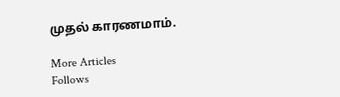முதல் காரணமாம்.

More Articles
Follows